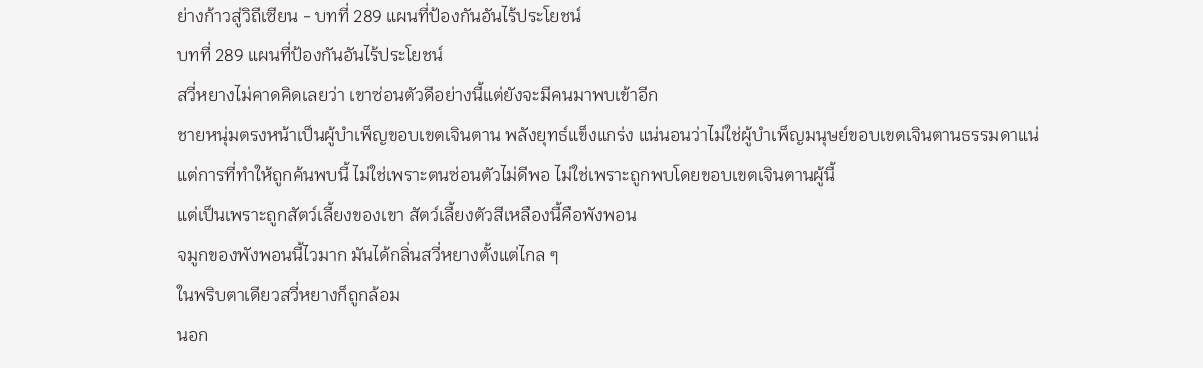ย่างก้าวสู่วิถีเซียน - บทที่ 289 แผนที่ป้องกันอันไร้ประโยชน์
บทที่ 289 แผนที่ป้องกันอันไร้ประโยชน์
สวี่หยางไม่คาดคิดเลยว่า เขาซ่อนตัวดีอย่างนี้แต่ยังจะมีคนมาพบเข้าอีก
ชายหนุ่มตรงหน้าเป็นผู้บำเพ็ญขอบเขตเจินตาน พลังยุทธ์แข็งแกร่ง แน่นอนว่าไม่ใช่ผู้บำเพ็ญมนุษย์ขอบเขตเจินตานธรรมดาแน่
แต่การที่ทำให้ถูกค้นพบนี้ ไม่ใช่เพราะตนซ่อนตัวไม่ดีพอ ไม่ใช่เพราะถูกพบโดยขอบเขตเจินตานผู้นี้
แต่เป็นเพราะถูกสัตว์เลี้ยงของเขา สัตว์เลี้ยงตัวสีเหลืองนี้คือพังพอน
จมูกของพังพอนนี้ไวมาก มันได้กลิ่นสวี่หยางตั้งแต่ไกล ๆ
ในพริบตาเดียวสวี่หยางก็ถูกล้อม
นอก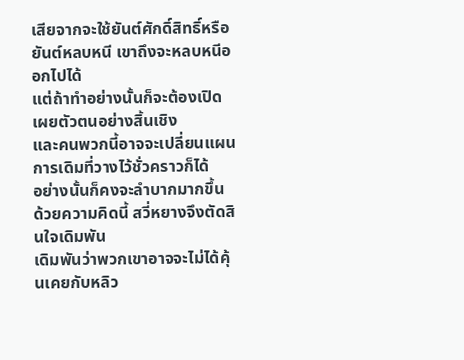เสียจากจะใช้ยันต์ศักดิ์สิทธิ์หรือยันต์หลบหนี เขาถึงจะหลบหนีออกไปได้
แต่ถ้าทำอย่างนั้นก็จะต้องเปิดเผยตัวตนอย่างสิ้นเชิง
และคนพวกนี้อาจจะเปลี่ยนแผนการเดิมที่วางไว้ชั่วคราวก็ได้
อย่างนั้นก็คงจะลำบากมากขึ้น
ด้วยความคิดนี้ สวี่หยางจึงตัดสินใจเดิมพัน
เดิมพันว่าพวกเขาอาจจะไม่ได้คุ้นเคยกับหลิว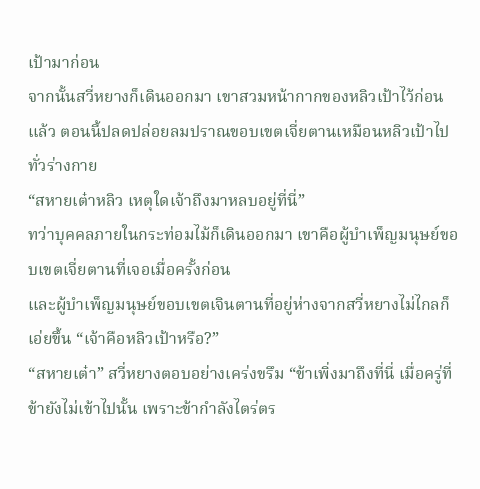เป้ามาก่อน
จากนั้นสวี่หยางก็เดินออกมา เขาสวมหน้ากากของหลิวเป้าไว้ก่อนแล้ว ตอนนี้ปลดปล่อยลมปราณขอบเขตเจี่ยตานเหมือนหลิวเป้าไปทั่วร่างกาย
“สหายเต๋าหลิว เหตุใดเจ้าถึงมาหลบอยู่ที่นี่”
ทว่าบุคคลภายในกระท่อมไม้ก็เดินออกมา เขาคือผู้บำเพ็ญมนุษย์ขอบเขตเจี่ยตานที่เจอเมื่อครั้งก่อน
และผู้บำเพ็ญมนุษย์ขอบเขตเจินตานที่อยู่ห่างจากสวี่หยางไม่ไกลก็เอ่ยขึ้น “เจ้าคือหลิวเป้าหรือ?”
“สหายเต๋า” สวี่หยางตอบอย่างเคร่งขรึม “ข้าเพิ่งมาถึงที่นี่ เมื่อครู่ที่ข้ายังไม่เข้าไปนั้น เพราะข้ากำลังไตร่ตร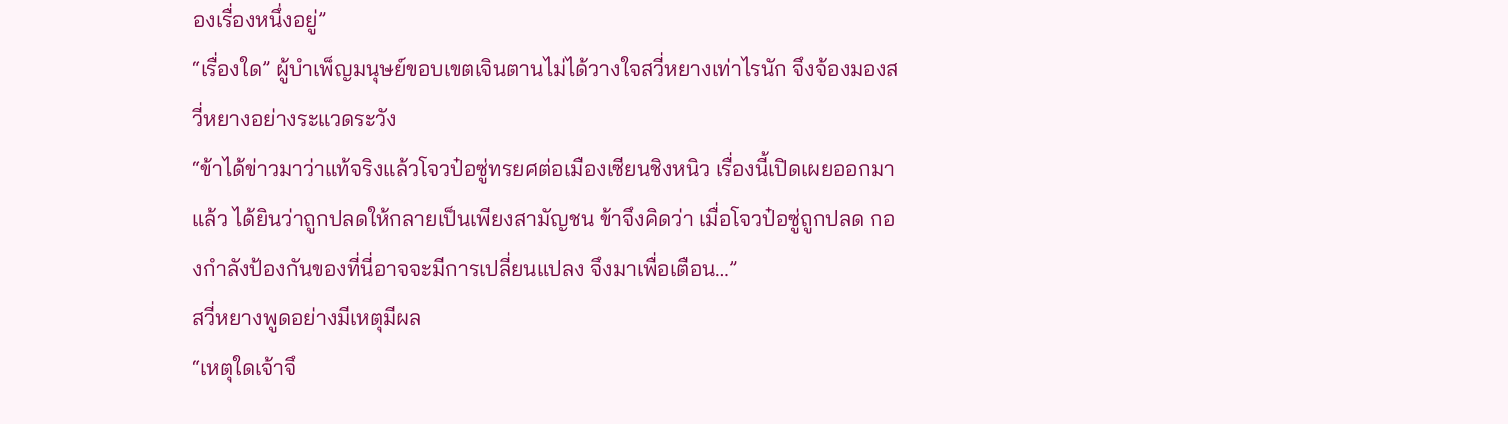องเรื่องหนึ่งอยู่”
“เรื่องใด” ผู้บำเพ็ญมนุษย์ขอบเขตเจินตานไม่ได้วางใจสวี่หยางเท่าไรนัก จึงจ้องมองสวี่หยางอย่างระแวดระวัง
“ข้าได้ข่าวมาว่าแท้จริงแล้วโจวป๋อซู่ทรยศต่อเมืองเซียนชิงหนิว เรื่องนี้เปิดเผยออกมาแล้ว ได้ยินว่าถูกปลดให้กลายเป็นเพียงสามัญชน ข้าจึงคิดว่า เมื่อโจวป๋อซู่ถูกปลด กองกำลังป้องกันของที่นี่อาจจะมีการเปลี่ยนแปลง จึงมาเพื่อเตือน…”
สวี่หยางพูดอย่างมีเหตุมีผล
“เหตุใดเจ้าจึ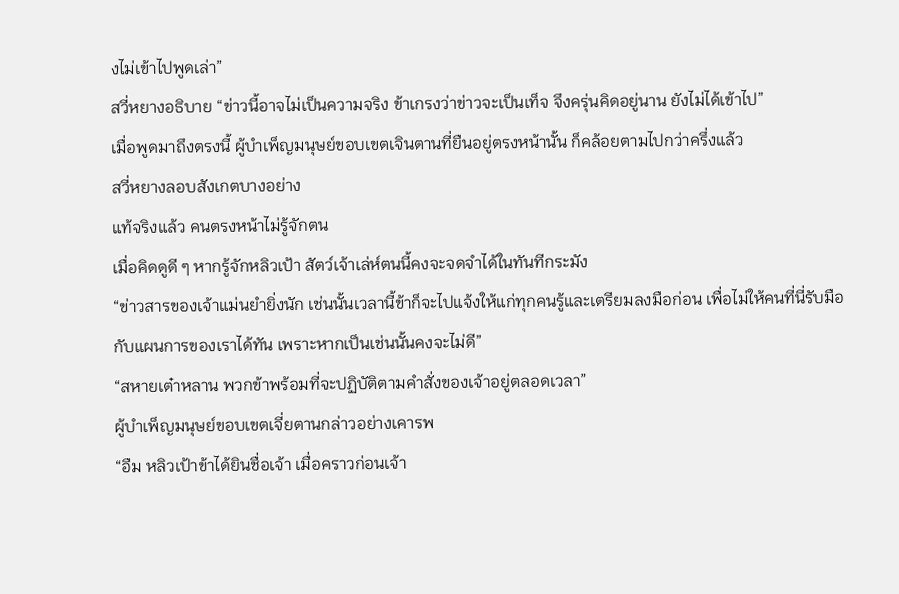งไม่เข้าไปพูดเล่า”
สวี่หยางอธิบาย “ข่าวนี้อาจไม่เป็นความจริง ข้าเกรงว่าข่าวจะเป็นเท็จ จึงครุ่นคิดอยู่นาน ยังไม่ได้เข้าไป”
เมื่อพูดมาถึงตรงนี้ ผู้บำเพ็ญมนุษย์ขอบเขตเจินตานที่ยืนอยู่ตรงหน้านั้น ก็คล้อยตามไปกว่าครึ่งแล้ว
สวี่หยางลอบสังเกตบางอย่าง
แท้จริงแล้ว คนตรงหน้าไม่รู้จักตน
เมื่อคิดดูดี ๆ หากรู้จักหลิวเป้า สัตว์เจ้าเล่ห์ตนนี้คงจะจดจำได้ในทันทีกระมัง
“ข่าวสารของเจ้าแม่นยำยิ่งนัก เช่นนั้นเวลานี้ข้าก็จะไปแจ้งให้แก่ทุกคนรู้และเตรียมลงมือก่อน เพื่อไม่ให้คนที่นี่รับมือกับแผนการของเราได้ทัน เพราะหากเป็นเช่นนั้นคงจะไม่ดี”
“สหายเต๋าหลาน พวกข้าพร้อมที่จะปฏิบัติตามคำสั่งของเจ้าอยู่ตลอดเวลา”
ผู้บำเพ็ญมนุษย์ขอบเขตเจี่ยตานกล่าวอย่างเคารพ
“อืม หลิวเป้าข้าได้ยินชื่อเจ้า เมื่อคราวก่อนเจ้า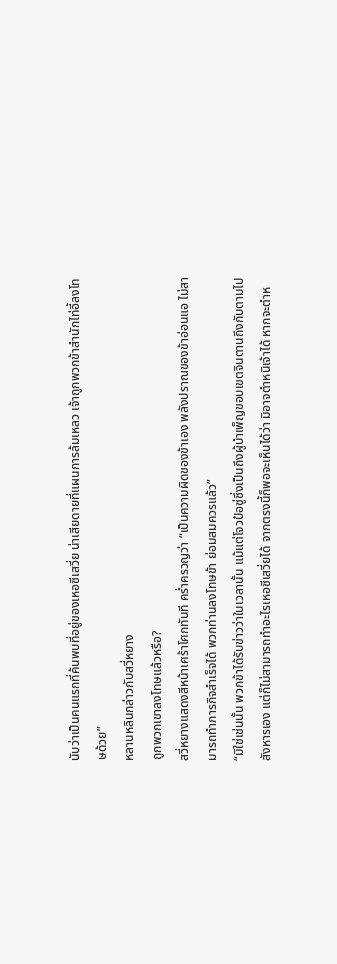นับว่าเป็นคนแรกที่ค้นพบที่อยู่ของเหอซีเสวี่ย น่าเสียดายที่แผนการล้มเหลว เจ้าถูกพวกข้าสำนักไท่อี้ลงโทษด้วย”
หลานหลินกล่าวกับสวี่หยาง
ถูกพวกเขาลงโทษแล้วหรือ?
สวี่หยางแสดงสีหน้าเศร้าโศกทันที คร่ำครวญว่า “เป็นความผิดของข้าเอง พลังปราณของข้าอ่อนแอ ไม่สามารถทำภารกิจสำเร็จได้ พวกท่านลงโทษข้า ย่อมสมควรแล้ว”
“มิใช่เช่นนั้น พวกข้าได้รับข่าวว่าในเวลานั้น แม้แต่โจวป๋อซู่ซึ่งเป็นถึงผู้บำเพ็ญขอบเขตจินตานถึงกับตามไปสังหารเอง แต่ก็ไม่สามารถทำอะไรเหอซีเสวี่ยได้ จากตรงนี้ก็พอจะเห็นได้ว่า มิอาจตำหนิเจ้าได้ หากจะตำห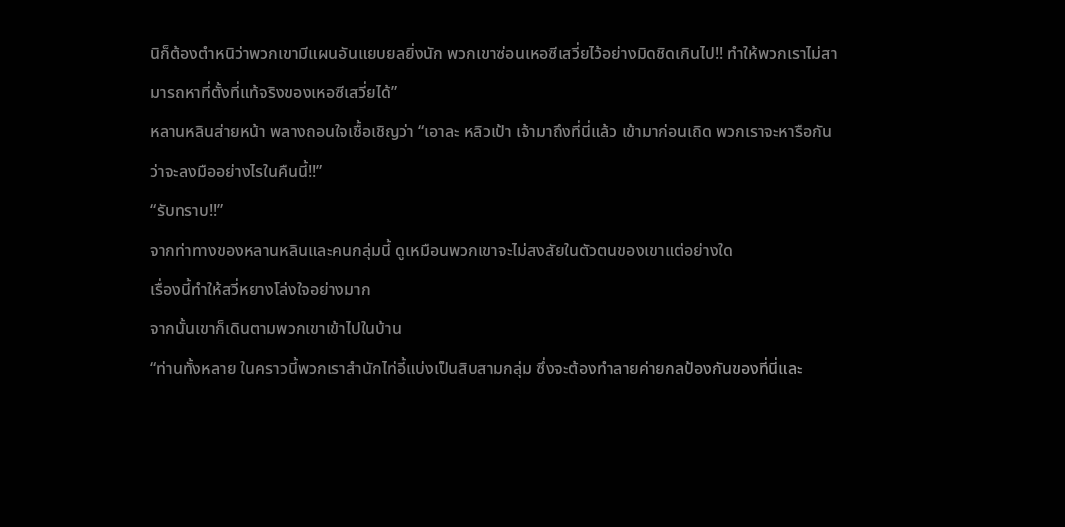นิก็ต้องตำหนิว่าพวกเขามีแผนอันแยบยลยิ่งนัก พวกเขาซ่อนเหอซีเสวี่ยไว้อย่างมิดชิดเกินไป!! ทำให้พวกเราไม่สามารถหาที่ตั้งที่แท้จริงของเหอซีเสวี่ยได้”
หลานหลินส่ายหน้า พลางถอนใจเชื้อเชิญว่า “เอาละ หลิวเป้า เจ้ามาถึงที่นี่แล้ว เข้ามาก่อนเถิด พวกเราจะหารือกันว่าจะลงมืออย่างไรในคืนนี้!!”
“รับทราบ!!”
จากท่าทางของหลานหลินและคนกลุ่มนี้ ดูเหมือนพวกเขาจะไม่สงสัยในตัวตนของเขาแต่อย่างใด
เรื่องนี้ทำให้สวี่หยางโล่งใจอย่างมาก
จากนั้นเขาก็เดินตามพวกเขาเข้าไปในบ้าน
“ท่านทั้งหลาย ในคราวนี้พวกเราสำนักไท่อี้แบ่งเป็นสิบสามกลุ่ม ซึ่งจะต้องทำลายค่ายกลป้องกันของที่นี่และ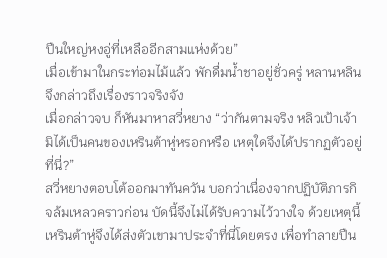ปืนใหญ่หงอู่ที่เหลืออีกสามแห่งด้วย”
เมื่อเข้ามาในกระท่อมไม้แล้ว พักดื่มน้ำชาอยู่ชั่วครู่ หลานหลินจึงกล่าวถึงเรื่องราวจริงจัง
เมื่อกล่าวจบ ก็หันมาหาสวี่หยาง “ว่ากันตามจริง หลิวเป้าเจ้ามิได้เป็นคนของเหรินต้าหู่หรอกหรือ เหตุใดจึงได้ปรากฏตัวอยู่ที่นี่?”
สวี่หยางตอบโต้ออกมาทันควัน บอกว่าเนื่องจากปฏิบัติภารกิจล้มเหลวคราวก่อน บัดนี้จึงไม่ได้รับความไว้วางใจ ด้วยเหตุนี้ เหรินต้าหู่จึงได้ส่งตัวเขามาประจำที่นี่โดยตรง เพื่อทำลายปืน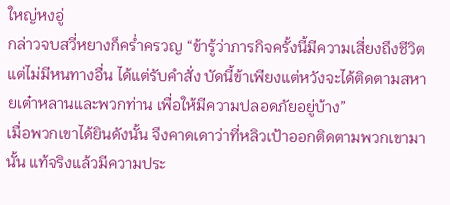ใหญ่หงอู่
กล่าวจบสวี่หยางก็คร่ำครวญ “ข้ารู้ว่าภารกิจครั้งนี้มีความเสี่ยงถึงชีวิต แต่ไม่มีหนทางอื่น ได้แต่รับคำสั่ง บัดนี้ข้าเพียงแต่หวังจะได้ติดตามสหายเต๋าหลานและพวกท่าน เพื่อให้มีความปลอดภัยอยู่บ้าง”
เมื่อพวกเขาได้ยินดังนั้น จึงคาดเดาว่าที่หลิวเป้าออกติดตามพวกเขามานั้น แท้จริงแล้วมีความประ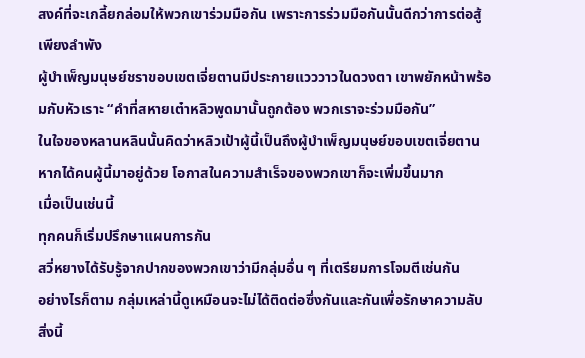สงค์ที่จะเกลี้ยกล่อมให้พวกเขาร่วมมือกัน เพราะการร่วมมือกันนั้นดีกว่าการต่อสู้เพียงลำพัง
ผู้บำเพ็ญมนุษย์ชราขอบเขตเจี่ยตานมีประกายแวววาวในดวงตา เขาพยักหน้าพร้อมกับหัวเราะ “คำที่สหายเต๋าหลิวพูดมานั้นถูกต้อง พวกเราจะร่วมมือกัน”
ในใจของหลานหลินนั้นคิดว่าหลิวเป้าผู้นี้เป็นถึงผู้บำเพ็ญมนุษย์ขอบเขตเจี่ยตาน หากได้คนผู้นี้มาอยู่ด้วย โอกาสในความสำเร็จของพวกเขาก็จะเพิ่มขึ้นมาก
เมื่อเป็นเช่นนี้
ทุกคนก็เริ่มปรึกษาแผนการกัน
สวี่หยางได้รับรู้จากปากของพวกเขาว่ามีกลุ่มอื่น ๆ ที่เตรียมการโจมตีเช่นกัน
อย่างไรก็ตาม กลุ่มเหล่านี้ดูเหมือนจะไม่ได้ติดต่อซึ่งกันและกันเพื่อรักษาความลับ
สิ่งนี้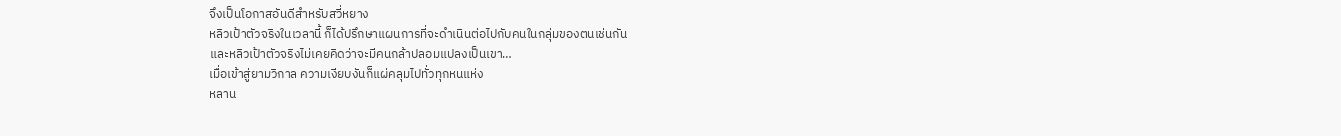จึงเป็นโอกาสอันดีสำหรับสวี่หยาง
หลิวเป้าตัวจริงในเวลานี้ ก็ได้ปรึกษาแผนการที่จะดำเนินต่อไปกับคนในกลุ่มของตนเช่นกัน
และหลิวเป้าตัวจริงไม่เคยคิดว่าจะมีคนกล้าปลอมแปลงเป็นเขา…
เมื่อเข้าสู่ยามวิกาล ความเงียบงันก็แผ่คลุมไปทั่วทุกหนแห่ง
หลาน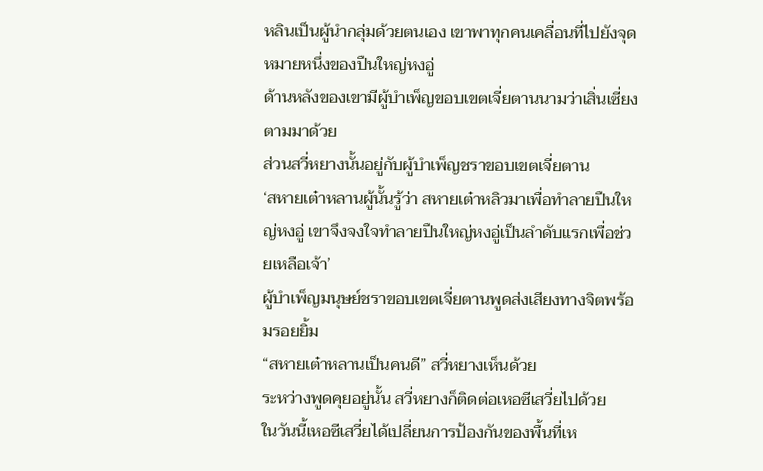หลินเป็นผู้นำกลุ่มด้วยตนเอง เขาพาทุกคนเคลื่อนที่ไปยังจุดหมายหนึ่งของปืนใหญ่หงอู่
ด้านหลังของเขามีผู้บำเพ็ญขอบเขตเจี่ยตานนามว่าเสิ่นเซี่ยงตามมาด้วย
ส่วนสวี่หยางนั้นอยู่กับผู้บำเพ็ญชราขอบเขตเจี่ยตาน
‘สหายเต๋าหลานผู้นั้นรู้ว่า สหายเต๋าหลิวมาเพื่อทำลายปืนใหญ่หงอู่ เขาจึงจงใจทำลายปืนใหญ่หงอู่เป็นลำดับแรกเพื่อช่วยเหลือเจ้า’
ผู้บำเพ็ญมนุษย์ชราขอบเขตเจี่ยตานพูดส่งเสียงทางจิตพร้อมรอยยิ้ม
“สหายเต๋าหลานเป็นคนดี” สวี่หยางเห็นด้วย
ระหว่างพูดคุยอยู่นั้น สวี่หยางก็ติดต่อเหอซีเสวี่ยไปด้วย
ในวันนี้เหอซีเสวี่ยได้เปลี่ยนการป้องกันของพื้นที่เห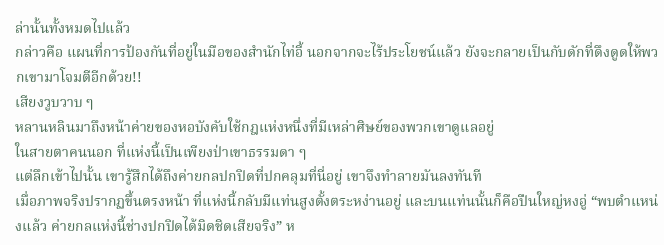ล่านั้นทั้งหมดไปแล้ว
กล่าวคือ แผนที่การป้องกันที่อยู่ในมือของสำนักไท่อี้ นอกจากจะไร้ประโยชน์แล้ว ยังจะกลายเป็นกับดักที่ดึงดูดให้พวกเขามาโจมตีอีกด้วย!!
เสียงวูบวาบ ๆ
หลานหลินมาถึงหน้าค่ายของหอบังคับใช้กฎแห่งหนึ่งที่มีเหล่าศิษย์ของพวกเขาดูแลอยู่
ในสายตาคนนอก ที่แห่งนี้เป็นเพียงป่าเขาธรรมดา ๆ
แต่ลึกเข้าไปนั้น เขารู้สึกได้ถึงค่ายกลปกปิดที่ปกคลุมที่นี่อยู่ เขาจึงทำลายมันลงทันที
เมื่อภาพจริงปรากฏขึ้นตรงหน้า ที่แห่งนี้กลับมีแท่นสูงตั้งตระหง่านอยู่ และบนแท่นนั้นก็คือปืนใหญ่หงอู่ “พบตำแหน่งแล้ว ค่ายกลแห่งนี้ช่างปกปิดได้มิดชิดเสียจริง” ห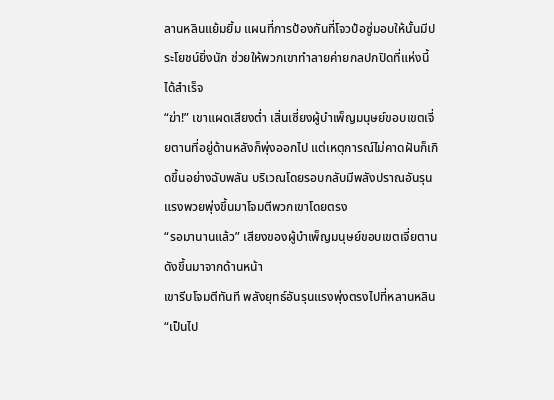ลานหลินแย้มยิ้ม แผนที่การป้องกันที่โจวป๋อซู่มอบให้นั้นมีประโยชน์ยิ่งนัก ช่วยให้พวกเขาทำลายค่ายกลปกปิดที่แห่งนี้ได้สำเร็จ
“ฆ่า!” เขาแผดเสียงต่ำ เสิ่นเซี่ยงผู้บำเพ็ญมนุษย์ขอบเขตเจี่ยตานที่อยู่ด้านหลังก็พุ่งออกไป แต่เหตุการณ์ไม่คาดฝันก็เกิดขึ้นอย่างฉับพลัน บริเวณโดยรอบกลับมีพลังปราณอันรุนแรงพวยพุ่งขึ้นมาโจมตีพวกเขาโดยตรง
“รอมานานแล้ว” เสียงของผู้บำเพ็ญมนุษย์ขอบเขตเจี่ยตานดังขึ้นมาจากด้านหน้า
เขารีบโจมตีทันที พลังยุทธ์อันรุนแรงพุ่งตรงไปที่หลานหลิน
“เป็นไป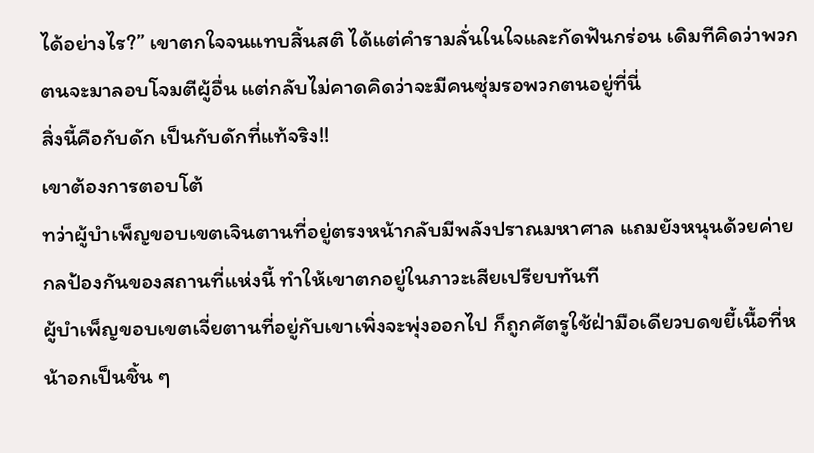ได้อย่างไร?” เขาตกใจจนแทบสิ้นสติ ได้แต่คำรามลั่นในใจและกัดฟันกร่อน เดิมทีคิดว่าพวกตนจะมาลอบโจมตีผู้อื่น แต่กลับไม่คาดคิดว่าจะมีคนซุ่มรอพวกตนอยู่ที่นี่
สิ่งนี้คือกับดัก เป็นกับดักที่แท้จริง!!
เขาต้องการตอบโต้
ทว่าผู้บำเพ็ญขอบเขตเจินตานที่อยู่ตรงหน้ากลับมีพลังปราณมหาศาล แถมยังหนุนด้วยค่ายกลป้องกันของสถานที่แห่งนี้ ทำให้เขาตกอยู่ในภาวะเสียเปรียบทันที
ผู้บำเพ็ญขอบเขตเจี่ยตานที่อยู่กับเขาเพิ่งจะพุ่งออกไป ก็ถูกศัตรูใช้ฝ่ามือเดียวบดขยี้เนื้อที่หน้าอกเป็นชิ้น ๆ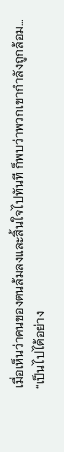เมื่อเห็นว่าคนของตนล้มลงและสิ้นใจไปทันที ก็พบว่าพวกเขากำลังถูกล้อม…
“เป็นไปได้อย่าง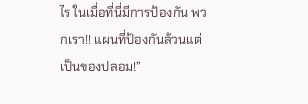ไร ในเมื่อที่นี่มีการป้องกัน พวกเรา!! แผนที่ป้องกันล้วนแต่เป็นของปลอม!”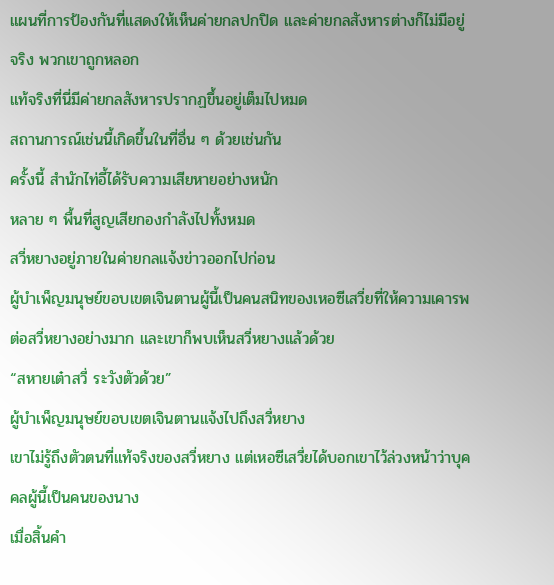แผนที่การป้องกันที่แสดงให้เห็นค่ายกลปกปิด และค่ายกลสังหารต่างก็ไม่มีอยู่จริง พวกเขาถูกหลอก
แท้จริงที่นี่มีค่ายกลสังหารปรากฏขึ้นอยู่เต็มไปหมด
สถานการณ์เช่นนี้เกิดขึ้นในที่อื่น ๆ ด้วยเช่นกัน
ครั้งนี้ สำนักไท่อี้ได้รับความเสียหายอย่างหนัก
หลาย ๆ พื้นที่สูญเสียกองกำลังไปทั้งหมด
สวี่หยางอยู่ภายในค่ายกลแจ้งข่าวออกไปก่อน
ผู้บำเพ็ญมนุษย์ขอบเขตเจินตานผู้นี้เป็นคนสนิทของเหอซีเสวี่ยที่ให้ความเคารพต่อสวี่หยางอย่างมาก และเขาก็พบเห็นสวี่หยางแล้วด้วย
“สหายเต๋าสวี่ ระวังตัวด้วย”
ผู้บำเพ็ญมนุษย์ขอบเขตเจินตานแจ้งไปถึงสวี่หยาง
เขาไม่รู้ถึงตัวตนที่แท้จริงของสวี่หยาง แต่เหอซีเสวี่ยได้บอกเขาไว้ล่วงหน้าว่าบุคคลผู้นี้เป็นคนของนาง
เมื่อสิ้นคำ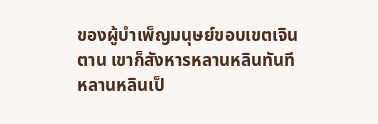ของผู้บำเพ็ญมนุษย์ขอบเขตเจินตาน เขาก็สังหารหลานหลินทันที
หลานหลินเป็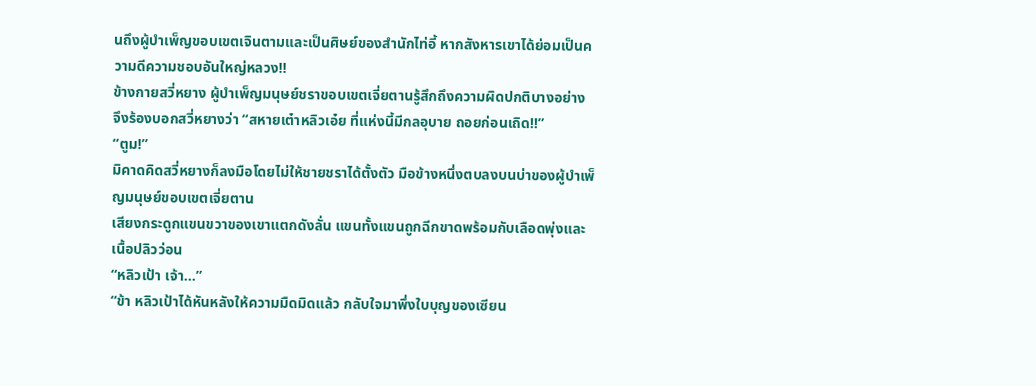นถึงผู้บำเพ็ญขอบเขตเจินตามและเป็นศิษย์ของสำนักไท่อี้ หากสังหารเขาได้ย่อมเป็นความดีความชอบอันใหญ่หลวง!!
ข้างกายสวี่หยาง ผู้บำเพ็ญมนุษย์ชราขอบเขตเจี่ยตานรู้สึกถึงความผิดปกติบางอย่าง จึงร้องบอกสวี่หยางว่า “สหายเต๋าหลิวเอ๋ย ที่แห่งนี้มีกลอุบาย ถอยก่อนเถิด!!”
“ตูม!”
มิคาดคิดสวี่หยางก็ลงมือโดยไม่ให้ชายชราได้ตั้งตัว มือข้างหนึ่งตบลงบนบ่าของผู้บำเพ็ญมนุษย์ขอบเขตเจี่ยตาน
เสียงกระดูกแขนขวาของเขาแตกดังลั่น แขนทั้งแขนถูกฉีกขาดพร้อมกับเลือดพุ่งและเนื้อปลิวว่อน
“หลิวเป้า เจ้า…”
“ข้า หลิวเป้าได้หันหลังให้ความมืดมิดแล้ว กลับใจมาพึ่งใบบุญของเซียน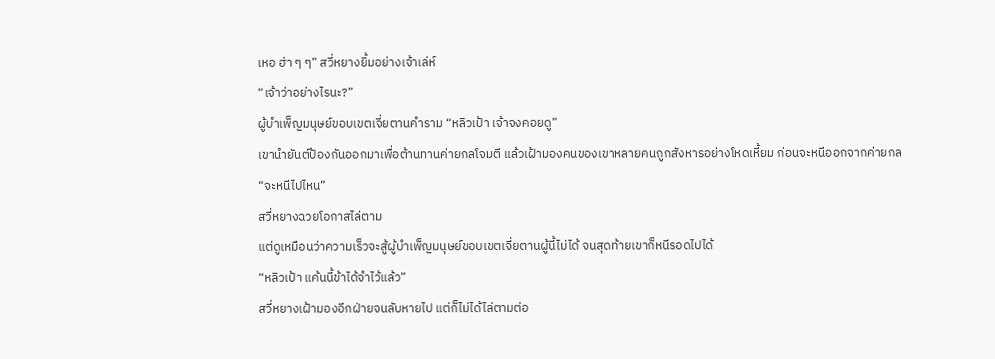เหอ ฮ่า ๆ ๆ” สวี่หยางยิ้มอย่างเจ้าเล่ห์
“เจ้าว่าอย่างไรนะ?”
ผู้บำเพ็ญมนุษย์ขอบเขตเจี่ยตานคำราม “หลิวเป้า เจ้าจงคอยดู”
เขานำยันต์ป้องกันออกมาเพื่อต้านทานค่ายกลโจมตี แล้วเฝ้ามองคนของเขาหลายคนถูกสังหารอย่างโหดเหี้ยม ก่อนจะหนีออกจากค่ายกล
“จะหนีไปไหน”
สวี่หยางฉวยโอกาสไล่ตาม
แต่ดูเหมือนว่าความเร็วจะสู้ผู้บำเพ็ญมนุษย์ขอบเขตเจี่ยตานผู้นี้ไม่ได้ จนสุดท้ายเขาก็หนีรอดไปได้
“หลิวเป้า แค้นนี้ข้าได้จำไว้แล้ว”
สวี่หยางเฝ้ามองอีกฝ่ายจนลับหายไป แต่ก็ไม่ได้ไล่ตามต่อ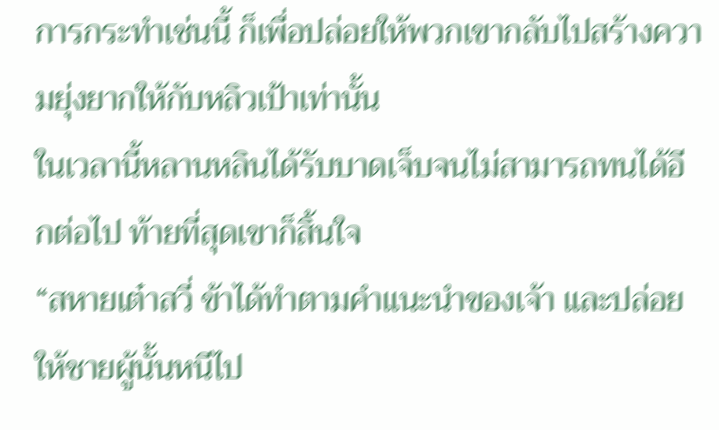การกระทำเช่นนี้ ก็เพื่อปล่อยให้พวกเขากลับไปสร้างความยุ่งยากให้กับหลิวเป้าเท่านั้น
ในเวลานี้หลานหลินได้รับบาดเจ็บจนไม่สามารถทนได้อีกต่อไป ท้ายที่สุดเขาก็สิ้นใจ
“สหายเต๋าสวี่ ข้าได้ทำตามคำแนะนำของเจ้า และปล่อยให้ชายผู้นั้นหนีไป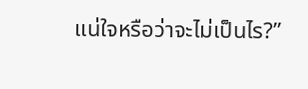แน่ใจหรือว่าจะไม่เป็นไร?”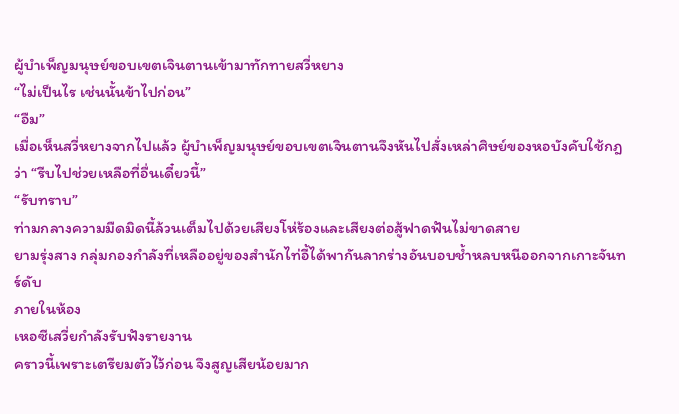ผู้บำเพ็ญมนุษย์ขอบเขตเจินตานเข้ามาทักทายสวี่หยาง
“ไม่เป็นไร เช่นนั้นข้าไปก่อน”
“อืม”
เมื่อเห็นสวี่หยางจากไปแล้ว ผู้บำเพ็ญมนุษย์ขอบเขตเจินตานจึงหันไปสั่งเหล่าศิษย์ของหอบังคับใช้กฎว่า “รีบไปช่วยเหลือที่อื่นเดี๋ยวนี้”
“รับทราบ”
ท่ามกลางความมืดมิดนี้ล้วนเต็มไปด้วยเสียงโห่ร้องและเสียงต่อสู้ฟาดฟันไม่ขาดสาย
ยามรุ่งสาง กลุ่มกองกำลังที่เหลืออยู่ของสำนักไท่อี้ได้พากันลากร่างอันบอบช้ำหลบหนีออกจากเกาะจันทร์ดับ
ภายในห้อง
เหอซีเสวี่ยกำลังรับฟังรายงาน
คราวนี้เพราะเตรียมตัวไว้ก่อน จึงสูญเสียน้อยมาก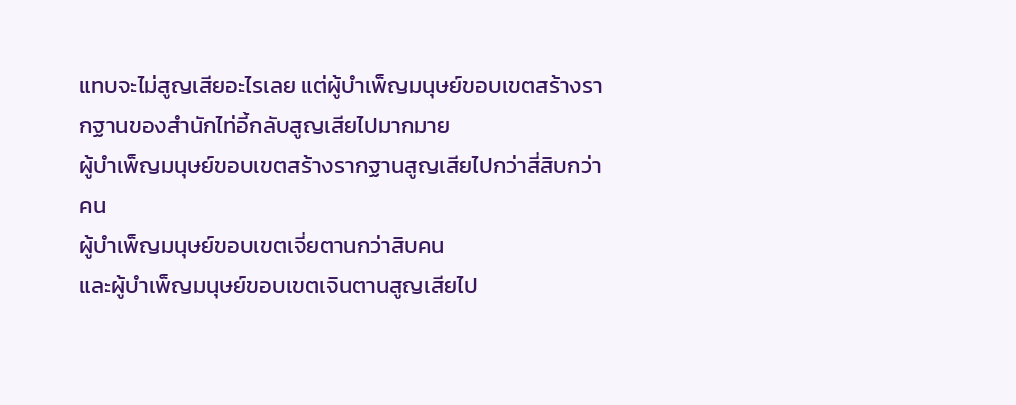แทบจะไม่สูญเสียอะไรเลย แต่ผู้บำเพ็ญมนุษย์ขอบเขตสร้างรากฐานของสำนักไท่อี้กลับสูญเสียไปมากมาย
ผู้บำเพ็ญมนุษย์ขอบเขตสร้างรากฐานสูญเสียไปกว่าสี่สิบกว่าคน
ผู้บำเพ็ญมนุษย์ขอบเขตเจี่ยตานกว่าสิบคน
และผู้บำเพ็ญมนุษย์ขอบเขตเจินตานสูญเสียไป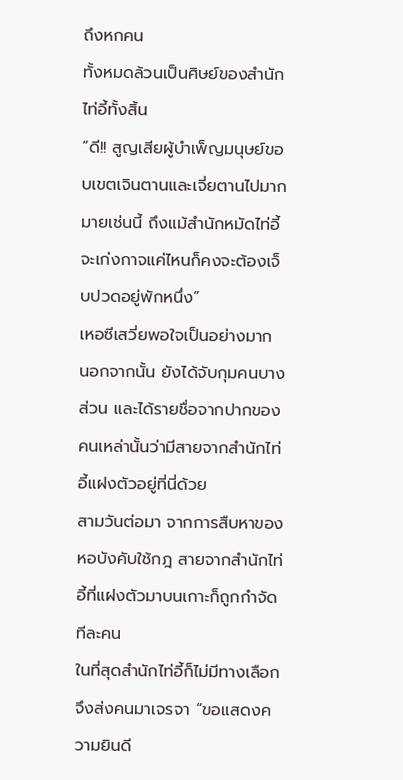ถึงหกคน
ทั้งหมดล้วนเป็นศิษย์ของสำนักไท่อี้ทั้งสิ้น
“ดี!! สูญเสียผู้บำเพ็ญมนุษย์ขอบเขตเจินตานและเจี่ยตานไปมากมายเช่นนี้ ถึงแม้สำนักหมัดไท่อี้จะเก่งกาจแค่ไหนก็คงจะต้องเจ็บปวดอยู่พักหนึ่ง”
เหอซีเสวี่ยพอใจเป็นอย่างมาก
นอกจากนั้น ยังได้จับกุมคนบางส่วน และได้รายชื่อจากปากของคนเหล่านั้นว่ามีสายจากสำนักไท่อี้แฝงตัวอยู่ที่นี่ด้วย
สามวันต่อมา จากการสืบหาของหอบังคับใช้กฎ สายจากสำนักไท่อี้ที่แฝงตัวมาบนเกาะก็ถูกกำจัดทีละคน
ในที่สุดสำนักไท่อี้ก็ไม่มีทางเลือกจึงส่งคนมาเจรจา “ขอแสดงความยินดี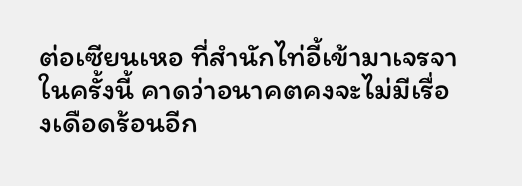ต่อเซียนเหอ ที่สำนักไท่อี้เข้ามาเจรจาในครั้งนี้ คาดว่าอนาคตคงจะไม่มีเรื่องเดือดร้อนอีก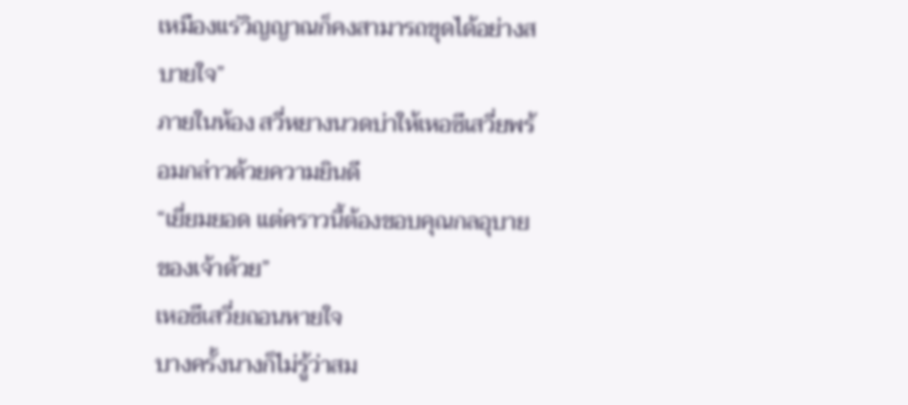เหมืองแร่วิญญาณก็คงสามารถขุดได้อย่างสบายใจ”
ภายในห้อง สวี่หยางนวดบ่าให้เหอซีเสวี่ยพร้อมกล่าวด้วยความยินดี
“เยี่ยมยอด แต่คราวนี้ต้องขอบคุณกลอุบายของเจ้าด้วย”
เหอซีเสวี่ยถอนหายใจ
บางครั้งนางก็ไม่รู้ว่าสม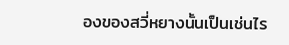องของสวี่หยางนั้นเป็นเช่นไร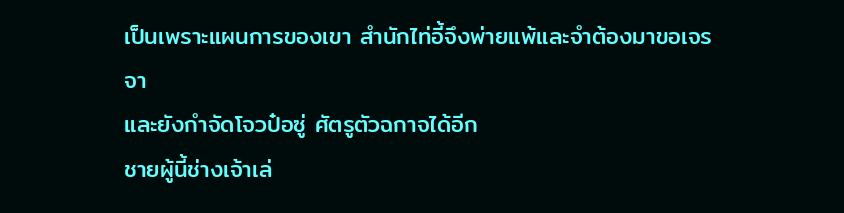เป็นเพราะแผนการของเขา สำนักไท่อี้จึงพ่ายแพ้และจำต้องมาขอเจรจา
และยังกำจัดโจวป๋อซู่ ศัตรูตัวฉกาจได้อีก
ชายผู้นี้ช่างเจ้าเล่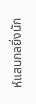ห์แสนกลยิ่งนัก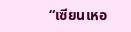“เซียนเหอ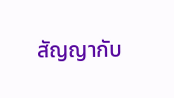สัญญากับ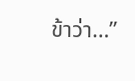ข้าว่า…”